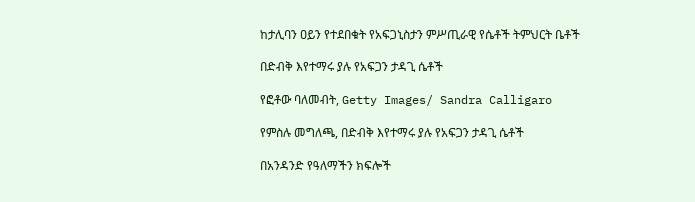ከታሊባን ዐይን የተደበቁት የአፍጋኒስታን ምሥጢራዊ የሴቶች ትምህርት ቤቶች

በድብቅ እየተማሩ ያሉ የአፍጋን ታዳጊ ሴቶች

የፎቶው ባለመብት, Getty Images/ Sandra Calligaro

የምስሉ መግለጫ, በድብቅ እየተማሩ ያሉ የአፍጋን ታዳጊ ሴቶች

በአንዳንድ የዓለማችን ክፍሎች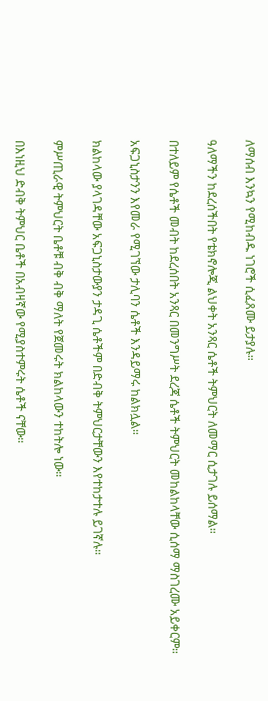ለማሰብ እንኳን የሚከብዱ ነገሮች ሲፈጸሙ ይታያሉ።

ዓለማችን ከደረሰችበት የቴክኖሎጂ ልህቀት አንጻር ሴቶች ትምህርት ለመማር ሲታገሉ ይሰማል።

በተለይም የሴቶች መብት ከደረሰበት አንጻር በመንግሥት ደረጃ ሴቶች ትምህርት መከልከላቸው ሲሰማ ማስገረሙ አይቀርም።

አፍጋኒስታንን እየመራ የሚገኘው ታሊባን ሴቶች እንዳይማሩ ከልክሏል።

ክልከላው ያላገዳቸው አፍጋኒስታውያን ታዳጊ ሴቶችም በድብቅ ትምህርታቸውን እየተከታተሉ ይገኛሉ።

ምሥጢራዊ ትምህርት ቤቶቹ ብቅ ብቅ ማለት የጀመሩት ክልከላውን ተከትሎ ነው።

በእነዚህ ድብቅ ትምህር ቤቶች በአብዛኛው የሚያስተምሩት ሴቶች ናቸው።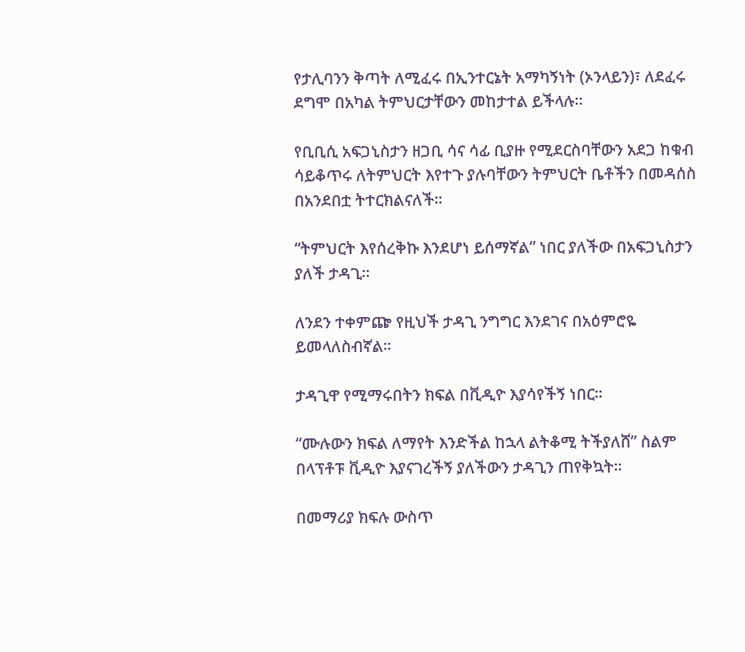የታሊባንን ቅጣት ለሚፈሩ በኢንተርኔት አማካኝነት (ኦንላይን)፣ ለደፈሩ ደግሞ በአካል ትምህርታቸውን መከታተል ይችላሉ።

የቢቢሲ አፍጋኒስታን ዘጋቢ ሳና ሳፊ ቢያዙ የሚደርስባቸውን አደጋ ከቁብ ሳይቆጥሩ ለትምህርት እየተጉ ያሉባቸውን ትምህርት ቤቶችን በመዳሰስ በአንደበቷ ትተርክልናለች።

“ትምህርት እየሰረቅኩ እንደሆነ ይሰማኛል” ነበር ያለችው በአፍጋኒስታን ያለች ታዳጊ።

ለንደን ተቀምጬ የዚህች ታዳጊ ንግግር እንደገና በአዕምሮዬ ይመላለስብኛል።

ታዳጊዋ የሚማሩበትን ክፍል በቪዲዮ እያሳየችኝ ነበር።

“ሙሉውን ክፍል ለማየት እንድችል ከኋላ ልትቆሚ ትችያለሸ” ስልም በላፕቶፑ ቪዲዮ እያናገረችኝ ያለችውን ታዳጊን ጠየቅኳት።

በመማሪያ ክፍሉ ውስጥ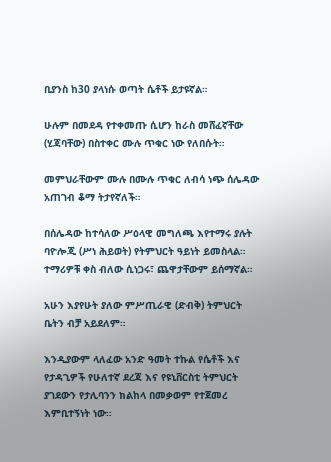ቢያንስ ከ30 ያላነሱ ወጣት ሴቶች ይታዩኛል።

ሁሉም በመደዳ የተቀመጡ ሲሆን ከራስ መሸፈኛቸው (ሂጃባቸው) በስተቀር ሙሉ ጥቁር ነው የለበሱት።

መምህራቸውም ሙሉ በሙሉ ጥቁር ለብሳ ነጭ ሰሌዳው አጠገብ ቆማ ትታየኛለች።

በሰሌዳው ከተሳለው ሥዕላዊ መግለጫ እየተማሩ ያሉት ባዮሎጂ (ሥነ ሕይወት) የትምህርት ዓይነት ይመስላል። ተማሪዎቹ ቀስ ብለው ሲነጋሩ፣ ጨዋታቸውም ይሰማኛል።

አሁን እያየሁት ያለው ምሥጢራዊ (ድብቅ) ትምህርት ቤትን ብቻ አይደለም።

እንዲያውም ላለፈው አንድ ዓመት ተኩል የሴቶች እና የታዳጊዎች የሁለተኛ ደረጃ እና የዩኒቨርስቲ ትምህርት ያገደውን የታሊባንን ክልከላ በመቃወም የተጀመረ እምቢተኝነት ነው።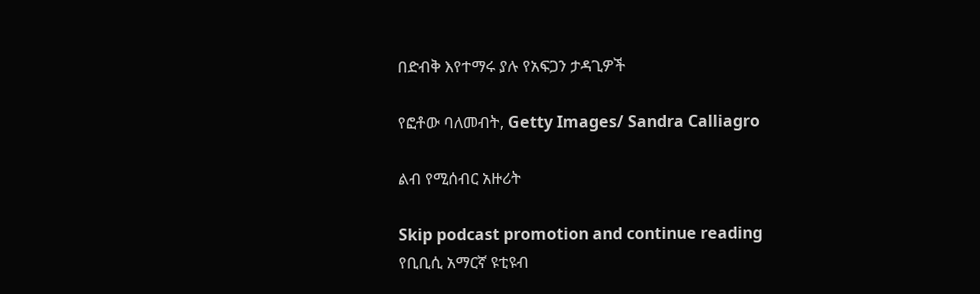በድብቅ እየተማሩ ያሉ የአፍጋን ታዳጊዎች

የፎቶው ባለመብት, Getty Images/ Sandra Calliagro

ልብ የሚሰብር አዙሪት

Skip podcast promotion and continue reading
የቢቢሲ አማርኛ ዩቲዩብ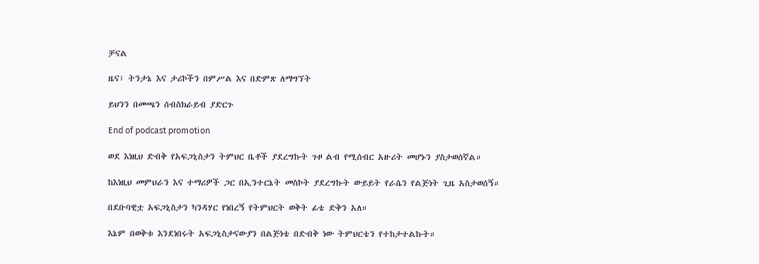ቻናል

ዜና፣ ትንታኔ እና ታሪኮችን በምሥል እና በድምጽ ለማግኘት

ይህንን በመጫን ሰብስክራይብ ያድርጉ

End of podcast promotion

ወደ እነዚህ ድብቅ የአፍጋኒስታን ትምህር ቤቶች ያደረግኩት ጉዞ ልብ የሚሰብር አዙሪት መሆኑን ያስታወሰኛል።

ከእነዚህ መምህራን እና ተማሪዎች ጋር በኢንተርኔት መስኮት ያደረግኩት ውይይት የራሴን የልጅነት ጊዜ አስታወሰኝ።

በደቡባዊቷ አፍጋኒስታን ካንዳሃር የነበረኝ የትምህርት ወቅት ፊቴ ድቅን አለ።

እኔም በወቅቱ እንደነበሩት አፍጋኒስታናውያን በልጅነቴ በድብቅ ነው ትምህርቴን የተከታተልኩት።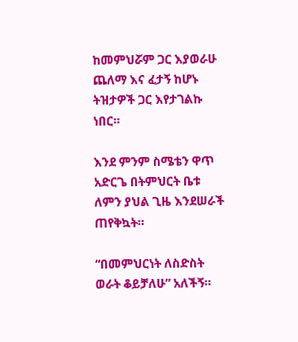ከመምህሯም ጋር እያወራሁ ጨለማ እና ፈታኝ ከሆኑ ትዝታዎች ጋር እየታገልኩ ነበር።

እንደ ምንም ስሜቴን ዋጥ አድርጌ በትምህርት ቤቱ ለምን ያህል ጊዜ እንደሠራች ጠየቅኳት።

“በመምህርነት ለስድስት ወራት ቆይቻለሁ” አለችኝ።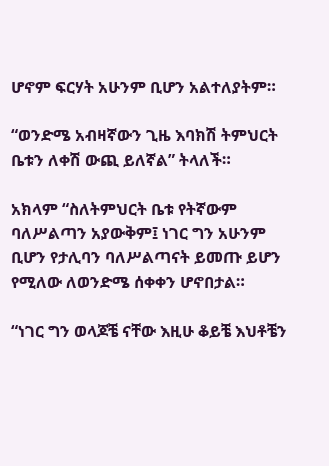ሆኖም ፍርሃት አሁንም ቢሆን አልተለያትም።

“ወንድሜ አብዛኛውን ጊዜ እባክሽ ትምህርት ቤቱን ለቀሽ ውጪ ይለኛል” ትላለች።

አክላም “ስለትምህርት ቤቱ የትኛውም ባለሥልጣን አያውቅም፤ ነገር ግን አሁንም ቢሆን የታሊባን ባለሥልጣናት ይመጡ ይሆን የሚለው ለወንድሜ ሰቀቀን ሆኖበታል።

“ነገር ግን ወላጆቼ ናቸው እዚሁ ቆይቼ እህቶቼን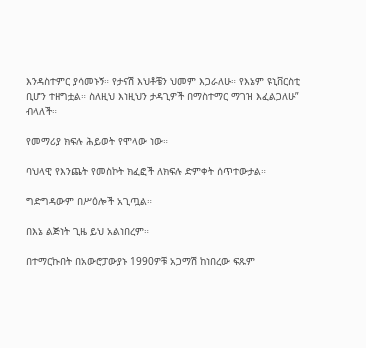እንዳስተምር ያሳመኑኝ። የታናሽ እህቶቼን ህመም እጋራለሁ። የእኔም ዩኒቨርስቲ ቢሆን ተዘግቷል። ስለዚህ እነዚህን ታዳጊዎች በማስተማር ማገዝ እፈልጋለሁ” ብላለች።

የመማሪያ ክፍሉ ሕይወት የሞላው ነው።

ባህላዊ የእንጨት የመስኮት ክፈፎች ለክፍሉ ድምቀት ሰጥተውታል።

ግድግዳውም በሥዕሎች አጊጧል።

በእኔ ልጅነት ጊዜ ይህ አልነበረም።

በተማርኩበት በአውሮፓውያኑ 1990ዎቹ አጋማሽ ከነበረው ፍጹም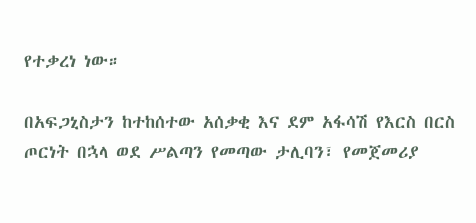የተቃረነ ነው።

በአፍጋኒስታን ከተከሰተው አሰቃቂ እና ደም አፋሳሽ የእርስ በርስ ጦርነት በኋላ ወደ ሥልጣን የመጣው ታሊባን፣ የመጀመሪያ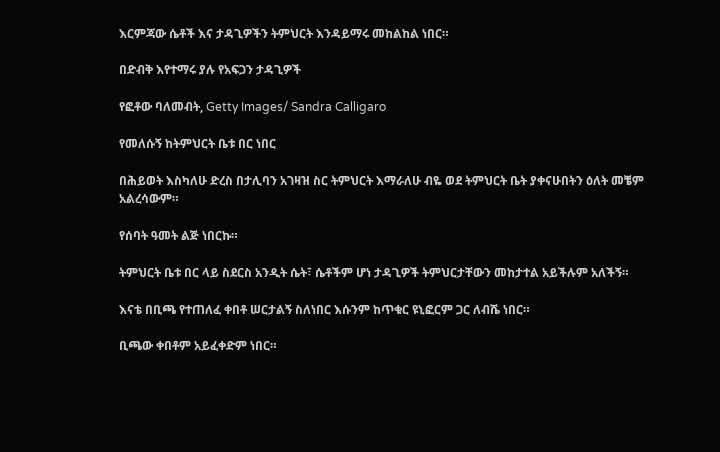እርምጃው ሴቶች እና ታዳጊዎችን ትምህርት እንዳይማሩ መከልከል ነበር።

በድብቅ እየተማሩ ያሉ የአፍጋን ታዳጊዎች

የፎቶው ባለመብት, Getty Images/ Sandra Calligaro

የመለሱኝ ከትምህርት ቤቱ በር ነበር

በሕይወት እስካለሁ ድረስ በታሊባን አገዛዝ ስር ትምህርት እማራለሁ ብዬ ወደ ትምህርት ቤት ያቀናሁበትን ዕለት መቼም አልረሳውም።

የሰባት ዓመት ልጅ ነበርኩ።

ትምህርት ቤቱ በር ላይ ስደርስ አንዲት ሴት፣ ሴቶችም ሆነ ታዳጊዎች ትምህርታቸውን መከታተል አይችሉም አለችኝ።

እናቴ በቢጫ የተጠለፈ ቀበቶ ሠርታልኝ ስለነበር እሱንም ከጥቁር ዩኒፎርም ጋር ለብሼ ነበር።

ቢጫው ቀበቶም አይፈቀድም ነበር።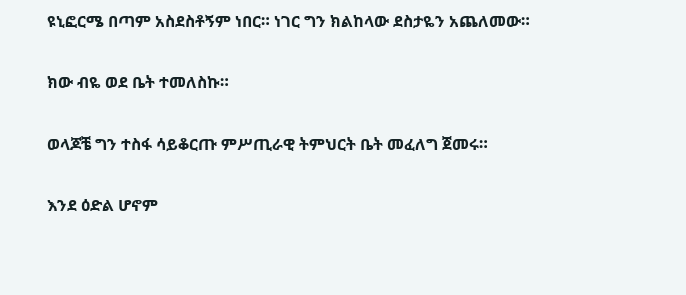ዩኒፎርሜ በጣም አስደስቶኝም ነበር። ነገር ግን ክልከላው ደስታዬን አጨለመው።

ክው ብዬ ወደ ቤት ተመለስኩ።

ወላጆቼ ግን ተስፋ ሳይቆርጡ ምሥጢራዊ ትምህርት ቤት መፈለግ ጀመሩ።

እንደ ዕድል ሆኖም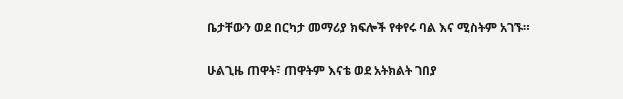ቤታቸውን ወደ በርካታ መማሪያ ክፍሎች የቀየሩ ባል እና ሚስትም አገኙ።

ሁልጊዜ ጠዋት፣ ጠዋትም እናቴ ወደ አትክልት ገበያ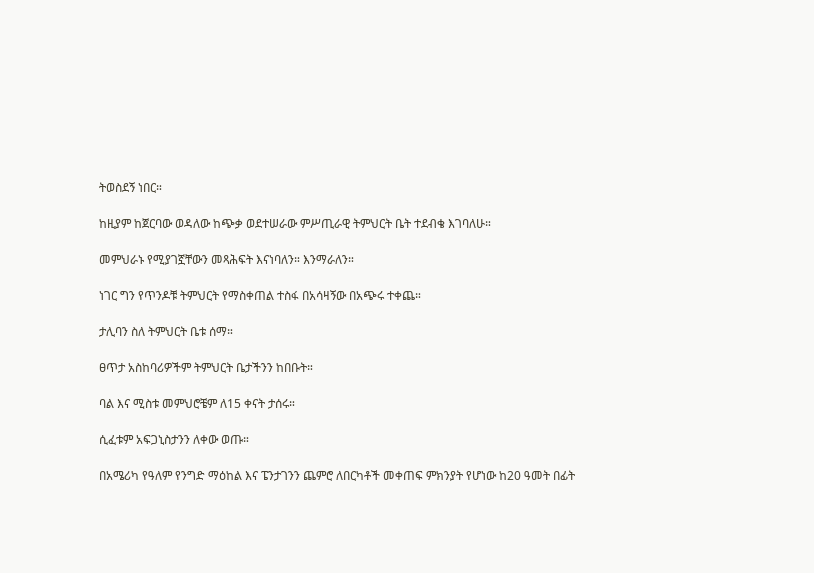ትወስደኝ ነበር።

ከዚያም ከጀርባው ወዳለው ከጭቃ ወደተሠራው ምሥጢራዊ ትምህርት ቤት ተደብቄ እገባለሁ።

መምህራኑ የሚያገኟቸውን መጻሕፍት እናነባለን። እንማራለን።

ነገር ግን የጥንዶቹ ትምህርት የማስቀጠል ተስፋ በአሳዛኝው በአጭሩ ተቀጨ።

ታሊባን ስለ ትምህርት ቤቱ ሰማ።

ፀጥታ አስከባሪዎችም ትምህርት ቤታችንን ከበቡት።

ባል እና ሚስቱ መምህሮቼም ለ15 ቀናት ታሰሩ።

ሲፈቱም አፍጋኒስታንን ለቀው ወጡ።

በአሜሪካ የዓለም የንግድ ማዕከል እና ፔንታገንን ጨምሮ ለበርካቶች መቀጠፍ ምክንያት የሆነው ከ20 ዓመት በፊት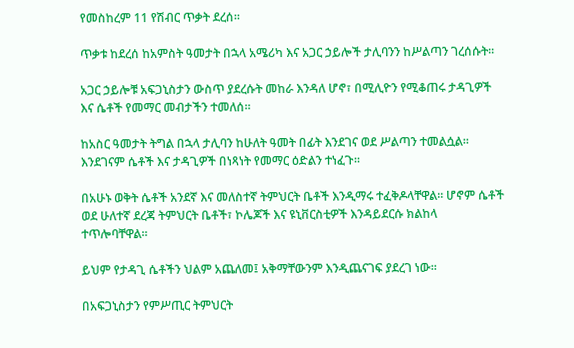የመስከረም 11 የሽብር ጥቃት ደረሰ።

ጥቃቱ ከደረሰ ከአምስት ዓመታት በኋላ አሜሪካ እና አጋር ኃይሎች ታሊባንን ከሥልጣን ገረሰሱት።

አጋር ኃይሎቹ አፍጋኒስታን ውስጥ ያደረሱት መከራ እንዳለ ሆኖ፣ በሚሊዮን የሚቆጠሩ ታዳጊዎች እና ሴቶች የመማር መብታችን ተመለሰ።

ከአስር ዓመታት ትግል በኋላ ታሊባን ከሁለት ዓመት በፊት እንደገና ወደ ሥልጣን ተመልሷል። እንደገናም ሴቶች እና ታዳጊዎች በነጻነት የመማር ዕድልን ተነፈጉ።

በአሁኑ ወቅት ሴቶች አንደኛ እና መለስተኛ ትምህርት ቤቶች እንዲማሩ ተፈቅዶላቸዋል። ሆኖም ሴቶች ወደ ሁለተኛ ደረጃ ትምህርት ቤቶች፣ ኮሌጆች እና ዩኒቨርስቲዎች እንዳይደርሱ ክልከላ ተጥሎባቸዋል።

ይህም የታዳጊ ሴቶችን ህልም አጨለመ፤ አቅማቸውንም እንዲጨናገፍ ያደረገ ነው።

በአፍጋኒስታን የምሥጢር ትምህርት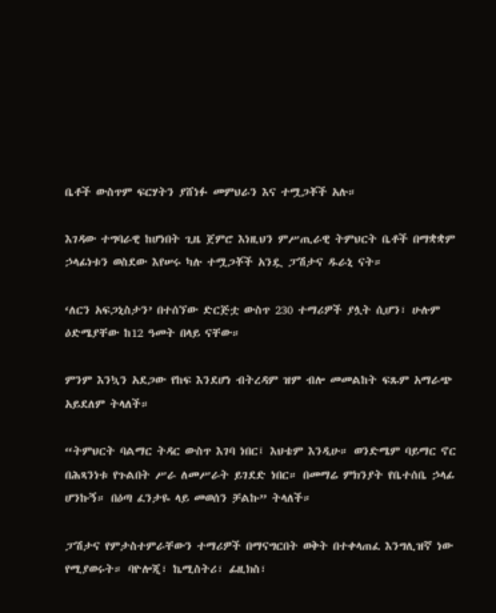ቤቶች ውስጥም ፍርሃትን ያሸነፉ መምህራን እና ተሟጋቾች አሉ።

እገዳው ተግባራዊ ከሆነበት ጊዜ ጀምሮ እነዚህን ምሥጢራዊ ትምህርት ቤቶች በማቋቋም ኃላፊነቱን ወስደው እየሠሩ ካሉ ተሟጋቾች አንዷ ፓሽታና ዱራኒ ናት።

‘ለርን አፍጋኒስታን’ በተሰኘው ድርጅቷ ውስጥ 230 ተማሪዎች ያሏት ሲሆን፣ ሁሉም ዕድሜያቸው ከ12 ዓመት በላይ ናቸው።

ምንም እንኳን አደጋው የከፍ እንደሆነ ብትረዳም ዝም ብሎ መመልከት ፍጹም አማራጭ አይደለም ትላለች።

“ትምህርት ባልማር ትዳር ውስጥ እገባ ነበር፤ እህቴም እንዲሁ። ወንድሜም ባይማር ኖር በሕጻንነቱ የጉልበት ሥራ ለመሥራት ይገደድ ነበር። በመማሬ ምክንያት የቤተሰቤ ኃላፊ ሆንኩኝ። በዕጣ ፈንታዬ ላይ መወሰን ቻልኩ” ትላለች።

ፓሽታና የምታስተምራቸውን ተማሪዎች በማናግርበት ወቅት በተቀላጠፈ እንግሊዝኛ ነው የሚያወሩት። ባዮሎጂ፣ ኬሚስትሪ፣ ፊዚክስ፣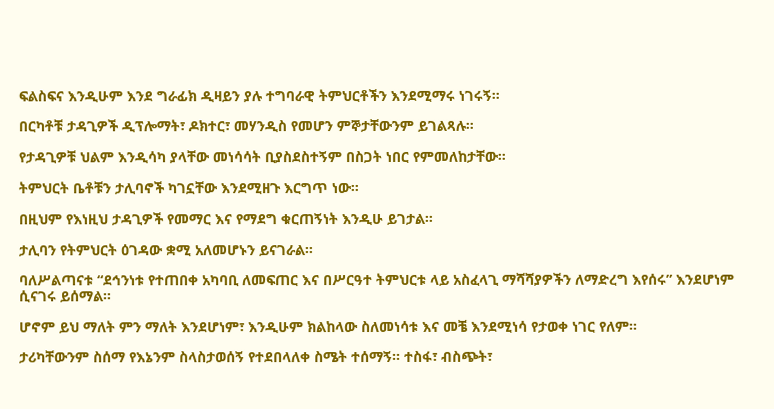ፍልስፍና እንዲሁም እንደ ግራፊክ ዲዛይን ያሉ ተግባራዊ ትምህርቶችን እንደሚማሩ ነገሩኝ።

በርካቶቹ ታዳጊዎች ዲፕሎማት፣ ዶክተር፣ መሃንዲስ የመሆን ምኞታቸውንም ይገልጻሉ።

የታዳጊዎቹ ህልም እንዲሳካ ያላቸው መነሳሳት ቢያስደስተኝም በስጋት ነበር የምመለከታቸው።

ትምህርት ቤቶቹን ታሊባኖች ካገኗቸው እንደሚዘጉ እርግጥ ነው።

በዚህም የእነዚህ ታዳጊዎች የመማር እና የማደግ ቁርጠኝነት እንዲሁ ይገታል።

ታሊባን የትምህርት ዕገዳው ቋሚ አለመሆኑን ይናገራል።

ባለሥልጣናቱ “ደኅንነቱ የተጠበቀ አካባቢ ለመፍጠር እና በሥርዓተ ትምህርቱ ላይ አስፈላጊ ማሻሻያዎችን ለማድረግ እየሰሩ” እንደሆነም ሲናገሩ ይሰማል።

ሆኖም ይህ ማለት ምን ማለት እንደሆነም፣ እንዲሁም ክልከላው ስለመነሳቱ እና መቼ እንደሚነሳ የታወቀ ነገር የለም።

ታሪካቸውንም ስሰማ የእኔንም ስላስታወሰኝ የተደበላለቀ ስሜት ተሰማኝ። ተስፋ፣ ብስጭት፣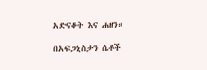አድናቆት እና ሐዘን።

በአፍጋኒስታን ሴቶች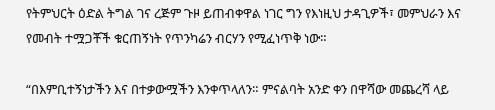የትምህርት ዕድል ትግል ገና ረጅም ጉዞ ይጠብቀዋል ነገር ግን የእነዚህ ታዳጊዎች፣ መምህራን እና የመብት ተሟጋቾች ቁርጠኝነት የጥንካሬን ብርሃን የሚፈነጥቅ ነው።

“በእምቢተኝነታችን እና በተቃውሟችን እንቀጥላለን። ምናልባት አንድ ቀን በዋሻው መጨረሻ ላይ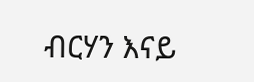ብርሃን እናይ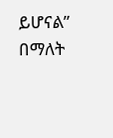ይሆናል” በማለት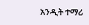አንዲት ተማሪ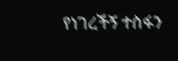የነገረችኝ ተስፋን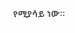የሚያሳይ ነው።